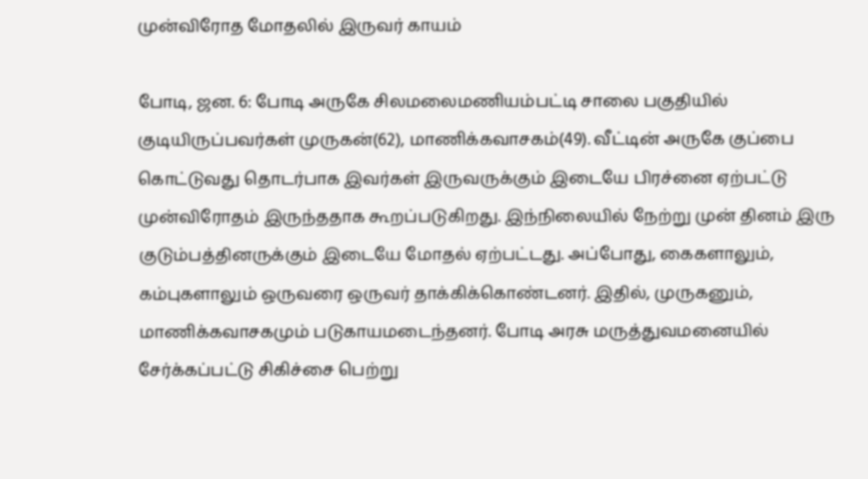முன்விரோத மோதலில் இருவர் காயம்

போடி, ஜன. 6: போடி அருகே சிலமலைமணியம்பட்டி சாலை பகுதியில் குடியிருப்பவர்கள் முருகன்(62), மாணிக்கவாசகம்(49). வீட்டின் அருகே குப்பை கொட்டுவது தொடர்பாக இவர்கள் இருவருக்கும் இடையே பிரச்னை ஏற்பட்டு முன்விரோதம் இருந்ததாக கூறப்படுகிறது. இந்நிலையில் நேற்று முன் தினம் இரு குடும்பத்தினருக்கும் இடையே மோதல் ஏற்பட்டது. அப்போது, கைகளாலும், கம்புகளாலும் ஒருவரை ஒருவர் தாக்கிக்கொண்டனர். இதில், முருகனும், மாணிக்கவாசகமும் படுகாயமடைந்தனர். போடி அரசு மருத்துவமனையில் சேர்க்கப்பட்டு சிகிச்சை பெற்று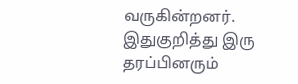வருகின்றனர். இதுகுறித்து இரு தரப்பினரும்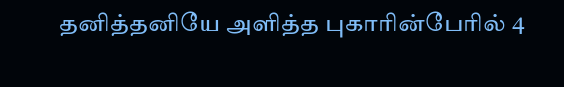தனித்தனியே அளித்த புகாரின்பேரில் 4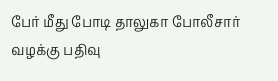பேர் மீது போடி தாலுகா போலீசார் வழக்கு பதிவு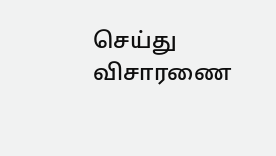செய்து விசாரணை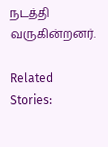நடத்தி வருகின்றனர்.

Related Stories: